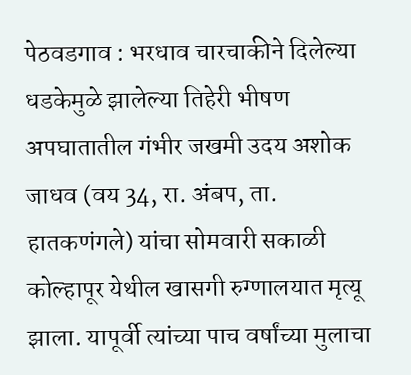पेठवडगाव : भरधाव चारचाकीने दिलेल्या धडकेमुळे झालेल्या तिहेरी भीषण अपघातातील गंभीर जखमी उदय अशोक जाधव (वय 34, रा. अंबप, ता. हातकणंगले) यांचा सोमवारी सकाळी कोल्हापूर येथील खासगी रुग्णालयात मृत्यू झाला. यापूर्वी त्यांच्या पाच वर्षांच्या मुलाचा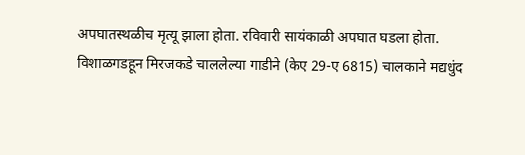अपघातस्थळीच मृत्यू झाला होता. रविवारी सायंकाळी अपघात घडला होता.
विशाळगडहून मिरजकडे चाललेल्या गाडीने (केए 29-ए 6815) चालकाने मद्यधुंद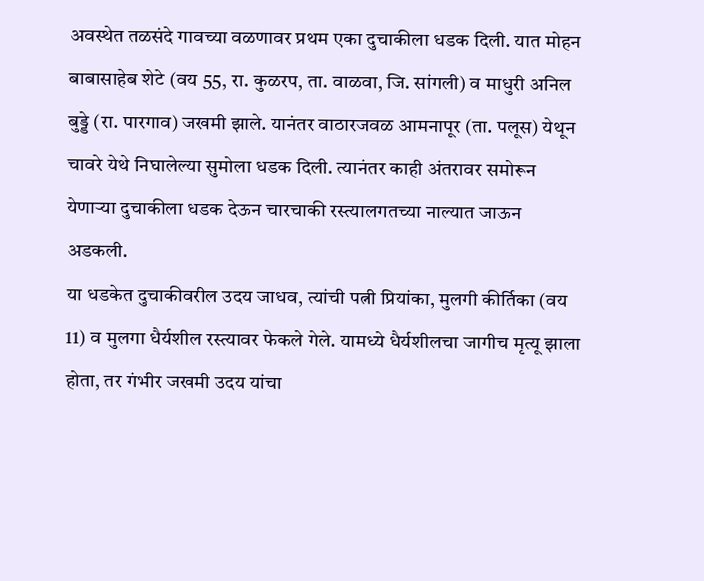अवस्थेत तळसंदे गावच्या वळणावर प्रथम एका दुचाकीला धडक दिली. यात मोहन बाबासाहेब शेटे (वय 55, रा. कुळरप, ता. वाळवा, जि. सांगली) व माधुरी अनिल बुड्डे (रा. पारगाव) जखमी झाले. यानंतर वाठारजवळ आमनापूर (ता. पलूस) येथून चावरे येथे निघालेल्या सुमोला धडक दिली. त्यानंतर काही अंतरावर समोरून येणाऱ्या दुचाकीला धडक देऊन चारचाकी रस्त्यालगतच्या नाल्यात जाऊन अडकली.
या धडकेत दुचाकीवरील उदय जाधव, त्यांची पत्नी प्रियांका, मुलगी कीर्तिका (वय 11) व मुलगा धैर्यशील रस्त्यावर फेकले गेले. यामध्ये धैर्यशीलचा जागीच मृत्यू झाला होता, तर गंभीर जखमी उदय यांचा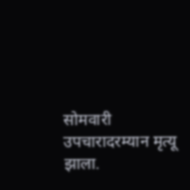सोमवारी उपचारादरम्यान मृत्यू झाला.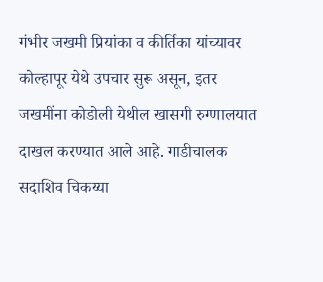गंभीर जखमी प्रियांका व कीर्तिका यांच्यावर कोल्हापूर येथे उपचार सुरू असून, इतर जखमींना कोडोली येथील खासगी रुग्णालयात दाखल करण्यात आले आहे. गाडीचालक सदाशिव चिकय्या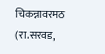चिकन्नावरमठ (रा.सरवड,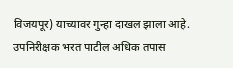विजयपूर) याच्यावर गुन्हा दाखल झाला आहे. उपनिरीक्षक भरत पाटील अधिक तपास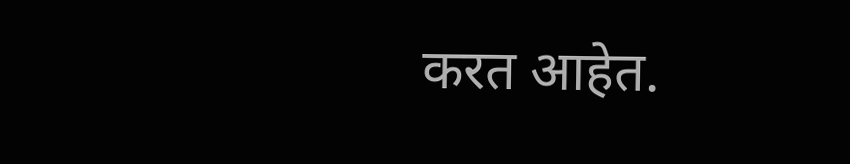करत आहेत.